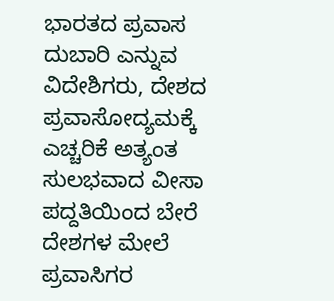ಭಾರತದ ಪ್ರವಾಸ ದುಬಾರಿ ಎನ್ನುವ ವಿದೇಶಿಗರು, ದೇಶದ ಪ್ರವಾಸೋದ್ಯಮಕ್ಕೆ ಎಚ್ಚರಿಕೆ ಅತ್ಯಂತ ಸುಲಭವಾದ ವೀಸಾ ಪದ್ದತಿಯಿಂದ ಬೇರೆ ದೇಶಗಳ ಮೇಲೆ ಪ್ರವಾಸಿಗರ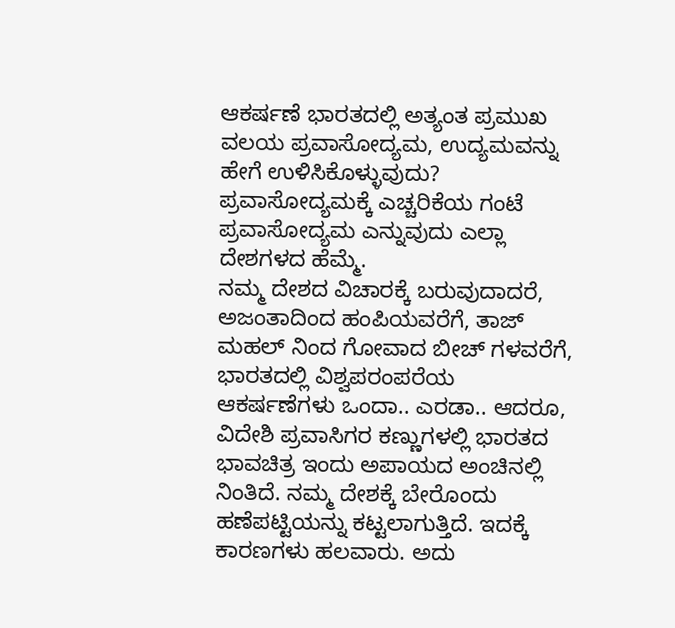ಆಕರ್ಷಣೆ ಭಾರತದಲ್ಲಿ ಅತ್ಯಂತ ಪ್ರಮುಖ ವಲಯ ಪ್ರವಾಸೋದ್ಯಮ, ಉದ್ಯಮವನ್ನು ಹೇಗೆ ಉಳಿಸಿಕೊಳ್ಳುವುದು? ಪ್ರವಾಸೋದ್ಯಮಕ್ಕೆ ಎಚ್ಚರಿಕೆಯ ಗಂಟೆ ಪ್ರವಾಸೋದ್ಯಮ ಎನ್ನುವುದು ಎಲ್ಲಾ ದೇಶಗಳದ ಹೆಮ್ಮೆ.
ನಮ್ಮ ದೇಶದ ವಿಚಾರಕ್ಕೆ ಬರುವುದಾದರೆ, ಅಜಂತಾದಿಂದ ಹಂಪಿಯವರೆಗೆ, ತಾಜ್ ಮಹಲ್ ನಿಂದ ಗೋವಾದ ಬೀಚ್ ಗಳವರೆಗೆ, ಭಾರತದಲ್ಲಿ ವಿಶ್ವಪರಂಪರೆಯ ಆಕರ್ಷಣೆಗಳು ಒಂದಾ.. ಎರಡಾ.. ಆದರೂ, ವಿದೇಶಿ ಪ್ರವಾಸಿಗರ ಕಣ್ಣುಗಳಲ್ಲಿ ಭಾರತದ ಭಾವಚಿತ್ರ ಇಂದು ಅಪಾಯದ ಅಂಚಿನಲ್ಲಿ ನಿಂತಿದೆ. ನಮ್ಮ ದೇಶಕ್ಕೆ ಬೇರೊಂದು ಹಣೆಪಟ್ಟಿಯನ್ನು ಕಟ್ಟಲಾಗುತ್ತಿದೆ. ಇದಕ್ಕೆ ಕಾರಣಗಳು ಹಲವಾರು. ಅದು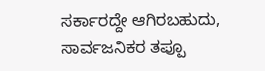ಸರ್ಕಾರದ್ದೇ ಆಗಿರಬಹುದು, ಸಾರ್ವಜನಿಕರ ತಪ್ಪೂ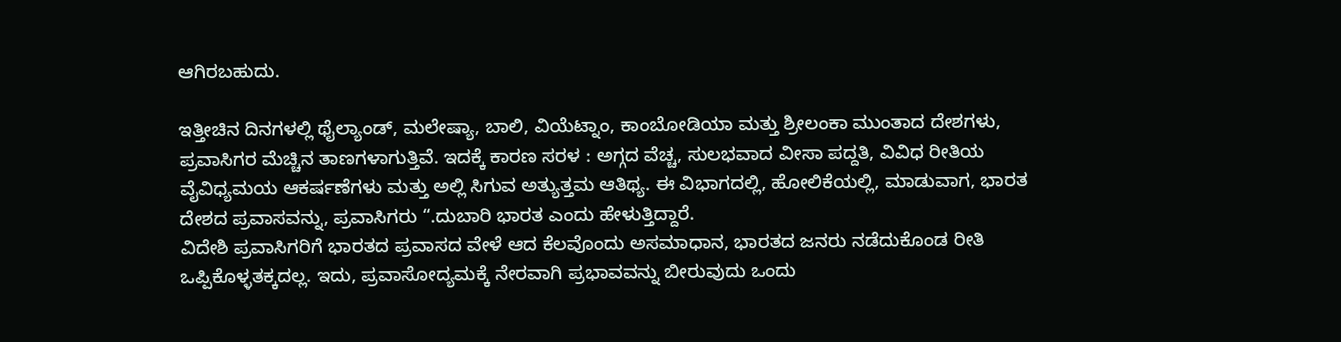ಆಗಿರಬಹುದು.

ಇತ್ತೀಚಿನ ದಿನಗಳಲ್ಲಿ ಥೈಲ್ಯಾಂಡ್, ಮಲೇಷ್ಯಾ, ಬಾಲಿ, ವಿಯೆಟ್ನಾಂ, ಕಾಂಬೋಡಿಯಾ ಮತ್ತು ಶ್ರೀಲಂಕಾ ಮುಂತಾದ ದೇಶಗಳು, ಪ್ರವಾಸಿಗರ ಮೆಚ್ಚಿನ ತಾಣಗಳಾಗುತ್ತಿವೆ. ಇದಕ್ಕೆ ಕಾರಣ ಸರಳ : ಅಗ್ಗದ ವೆಚ್ಚ, ಸುಲಭವಾದ ವೀಸಾ ಪದ್ದತಿ, ವಿವಿಧ ರೀತಿಯ ವೈವಿಧ್ಯಮಯ ಆಕರ್ಷಣೆಗಳು ಮತ್ತು ಅಲ್ಲಿ ಸಿಗುವ ಅತ್ಯುತ್ತಮ ಆತಿಥ್ಯ. ಈ ವಿಭಾಗದಲ್ಲಿ, ಹೋಲಿಕೆಯಲ್ಲಿ, ಮಾಡುವಾಗ, ಭಾರತ ದೇಶದ ಪ್ರವಾಸವನ್ನು, ಪ್ರವಾಸಿಗರು “.ದುಬಾರಿ ಭಾರತ ಎಂದು ಹೇಳುತ್ತಿದ್ದಾರೆ.
ವಿದೇಶಿ ಪ್ರವಾಸಿಗರಿಗೆ ಭಾರತದ ಪ್ರವಾಸದ ವೇಳೆ ಆದ ಕೆಲವೊಂದು ಅಸಮಾಧಾನ, ಭಾರತದ ಜನರು ನಡೆದುಕೊಂಡ ರೀತಿ ಒಪ್ಪಿಕೊಳ್ಳತಕ್ಕದಲ್ಲ. ಇದು, ಪ್ರವಾಸೋದ್ಯಮಕ್ಕೆ ನೇರವಾಗಿ ಪ್ರಭಾವವನ್ನು ಬೀರುವುದು ಒಂದು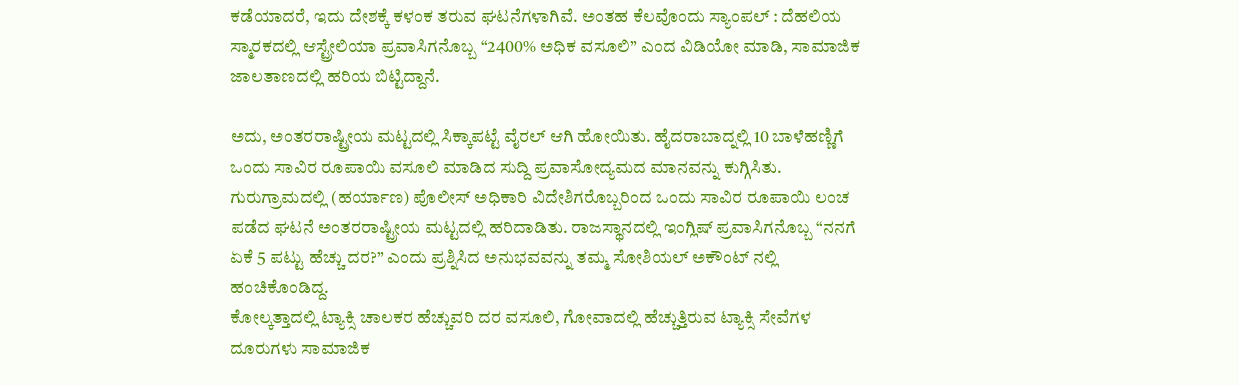ಕಡೆಯಾದರೆ, ಇದು ದೇಶಕ್ಕೆ ಕಳಂಕ ತರುವ ಘಟನೆಗಳಾಗಿವೆ. ಅಂತಹ ಕೆಲವೊಂದು ಸ್ಯಾಂಪಲ್ : ದೆಹಲಿಯ ಸ್ಮಾರಕದಲ್ಲಿ ಆಸ್ಟ್ರೇಲಿಯಾ ಪ್ರವಾಸಿಗನೊಬ್ಬ “2400% ಅಧಿಕ ವಸೂಲಿ” ಎಂದ ವಿಡಿಯೋ ಮಾಡಿ, ಸಾಮಾಜಿಕ ಜಾಲತಾಣದಲ್ಲಿ ಹರಿಯ ಬಿಟ್ಟಿದ್ದಾನೆ.

ಅದು, ಅಂತರರಾಷ್ಟ್ರೀಯ ಮಟ್ಟದಲ್ಲಿ ಸಿಕ್ಕಾಪಟ್ಟೆ ವೈರಲ್ ಆಗಿ ಹೋಯಿತು. ಹೈದರಾಬಾದ್ನಲ್ಲಿ 10 ಬಾಳೆಹಣ್ಣಿಗೆ ಒಂದು ಸಾವಿರ ರೂಪಾಯಿ ವಸೂಲಿ ಮಾಡಿದ ಸುದ್ದಿ ಪ್ರವಾಸೋದ್ಯಮದ ಮಾನವನ್ನು ಕುಗ್ಗಿಸಿತು. ಗುರುಗ್ರಾಮದಲ್ಲಿ (ಹರ್ಯಾಣ) ಪೊಲೀಸ್ ಅಧಿಕಾರಿ ವಿದೇಶಿಗರೊಬ್ಬರಿಂದ ಒಂದು ಸಾವಿರ ರೂಪಾಯಿ ಲಂಚ ಪಡೆದ ಘಟನೆ ಅಂತರರಾಷ್ಟ್ರೀಯ ಮಟ್ಟದಲ್ಲಿ ಹರಿದಾಡಿತು. ರಾಜಸ್ಥಾನದಲ್ಲಿ ಇಂಗ್ಲಿಷ್ ಪ್ರವಾಸಿಗನೊಬ್ಬ “ನನಗೆ ಏಕೆ 5 ಪಟ್ಟು ಹೆಚ್ಚು ದರ?” ಎಂದು ಪ್ರಶ್ನಿಸಿದ ಅನುಭವವನ್ನು ತಮ್ಮ ಸೋಶಿಯಲ್ ಅಕೌಂಟ್ ನಲ್ಲಿ ಹಂಚಿಕೊಂಡಿದ್ದ.
ಕೋಲ್ಕತ್ತಾದಲ್ಲಿ ಟ್ಯಾಕ್ಸಿ ಚಾಲಕರ ಹೆಚ್ಚುವರಿ ದರ ವಸೂಲಿ, ಗೋವಾದಲ್ಲಿ ಹೆಚ್ಚುತ್ತಿರುವ ಟ್ಯಾಕ್ಸಿ ಸೇವೆಗಳ ದೂರುಗಳು ಸಾಮಾಜಿಕ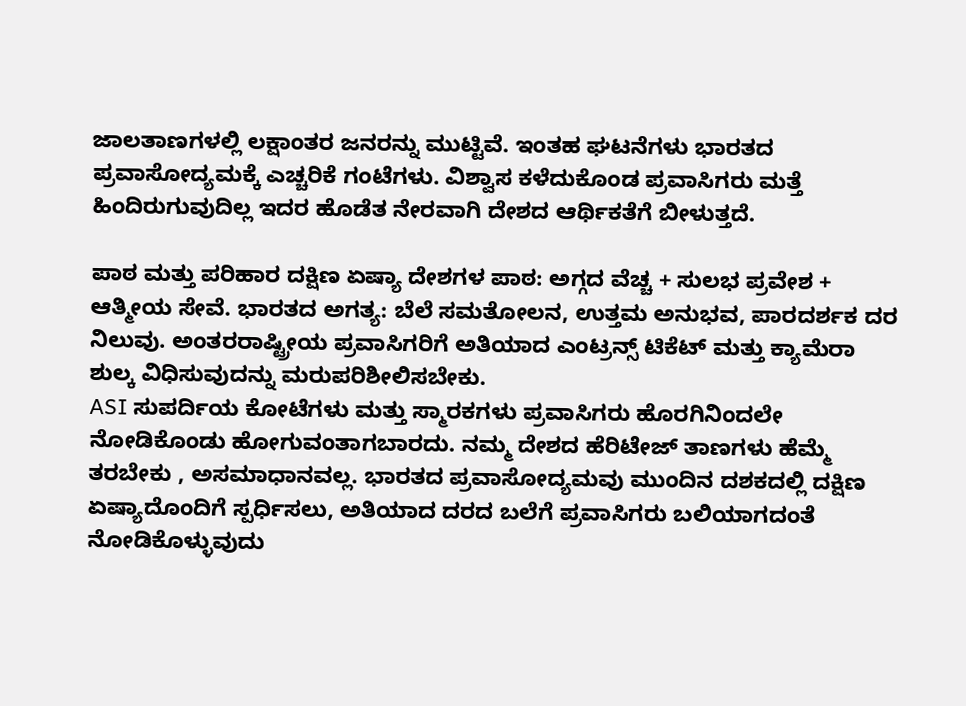ಜಾಲತಾಣಗಳಲ್ಲಿ ಲಕ್ಷಾಂತರ ಜನರನ್ನು ಮುಟ್ಟಿವೆ. ಇಂತಹ ಘಟನೆಗಳು ಭಾರತದ ಪ್ರವಾಸೋದ್ಯಮಕ್ಕೆ ಎಚ್ಚರಿಕೆ ಗಂಟೆಗಳು. ವಿಶ್ವಾಸ ಕಳೆದುಕೊಂಡ ಪ್ರವಾಸಿಗರು ಮತ್ತೆ ಹಿಂದಿರುಗುವುದಿಲ್ಲ ಇದರ ಹೊಡೆತ ನೇರವಾಗಿ ದೇಶದ ಆರ್ಥಿಕತೆಗೆ ಬೀಳುತ್ತದೆ.

ಪಾಠ ಮತ್ತು ಪರಿಹಾರ ದಕ್ಷಿಣ ಏಷ್ಯಾ ದೇಶಗಳ ಪಾಠ: ಅಗ್ಗದ ವೆಚ್ಚ + ಸುಲಭ ಪ್ರವೇಶ + ಆತ್ಮೀಯ ಸೇವೆ. ಭಾರತದ ಅಗತ್ಯ: ಬೆಲೆ ಸಮತೋಲನ, ಉತ್ತಮ ಅನುಭವ, ಪಾರದರ್ಶಕ ದರ ನಿಲುವು. ಅಂತರರಾಷ್ಟ್ರೀಯ ಪ್ರವಾಸಿಗರಿಗೆ ಅತಿಯಾದ ಎಂಟ್ರನ್ಸ್ ಟಿಕೆಟ್ ಮತ್ತು ಕ್ಯಾಮೆರಾ ಶುಲ್ಕ ವಿಧಿಸುವುದನ್ನು ಮರುಪರಿಶೀಲಿಸಬೇಕು.
ASI ಸುಪರ್ದಿಯ ಕೋಟೆಗಳು ಮತ್ತು ಸ್ಮಾರಕಗಳು ಪ್ರವಾಸಿಗರು ಹೊರಗಿನಿಂದಲೇ ನೋಡಿಕೊಂಡು ಹೋಗುವಂತಾಗಬಾರದು. ನಮ್ಮ ದೇಶದ ಹೆರಿಟೇಜ್ ತಾಣಗಳು ಹೆಮ್ಮೆ ತರಬೇಕು , ಅಸಮಾಧಾನವಲ್ಲ. ಭಾರತದ ಪ್ರವಾಸೋದ್ಯಮವು ಮುಂದಿನ ದಶಕದಲ್ಲಿ ದಕ್ಷಿಣ ಏಷ್ಯಾದೊಂದಿಗೆ ಸ್ಪರ್ಧಿಸಲು, ಅತಿಯಾದ ದರದ ಬಲೆಗೆ ಪ್ರವಾಸಿಗರು ಬಲಿಯಾಗದಂತೆ ನೋಡಿಕೊಳ್ಳುವುದು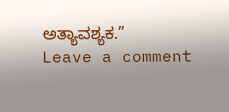ಅತ್ಯಾವಶ್ಯಕ.”
Leave a comment